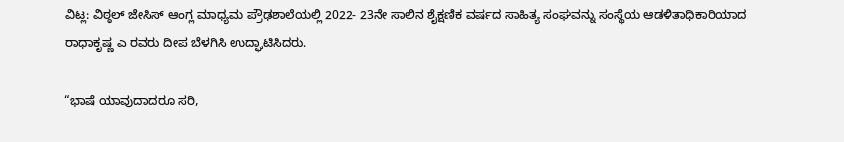ವಿಟ್ಲ: ವಿಠ್ಠಲ್ ಜೇಸಿಸ್ ಆಂಗ್ಲ ಮಾಧ್ಯಮ ಪ್ರೌಢಶಾಲೆಯಲ್ಲಿ 2022- 23ನೇ ಸಾಲಿನ ಶೈಕ್ಷಣಿಕ ವರ್ಷದ ಸಾಹಿತ್ಯ ಸಂಘವನ್ನು ಸಂಸ್ಥೆಯ ಆಡಳಿತಾಧಿಕಾರಿಯಾದ ರಾಧಾಕೃಷ್ಣ ಎ ರವರು ದೀಪ ಬೆಳಗಿಸಿ ಉದ್ಘಾಟಿಸಿದರು.

“ಭಾಷೆ ಯಾವುದಾದರೂ ಸರಿ,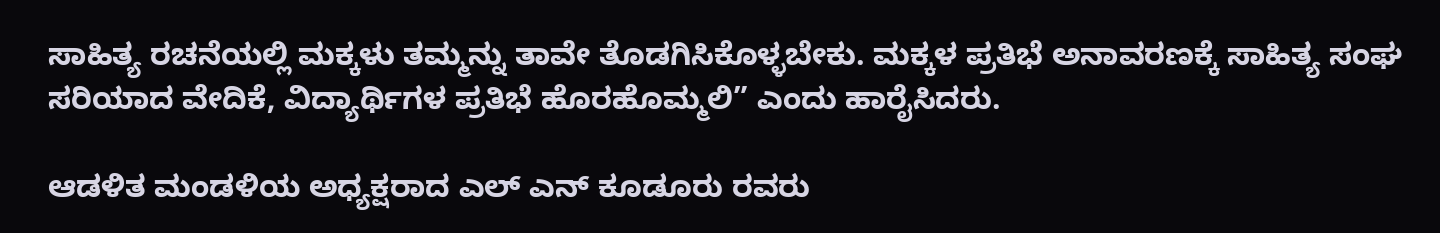ಸಾಹಿತ್ಯ ರಚನೆಯಲ್ಲಿ ಮಕ್ಕಳು ತಮ್ಮನ್ನು ತಾವೇ ತೊಡಗಿಸಿಕೊಳ್ಳಬೇಕು. ಮಕ್ಕಳ ಪ್ರತಿಭೆ ಅನಾವರಣಕ್ಕೆ ಸಾಹಿತ್ಯ ಸಂಘ ಸರಿಯಾದ ವೇದಿಕೆ, ವಿದ್ಯಾರ್ಥಿಗಳ ಪ್ರತಿಭೆ ಹೊರಹೊಮ್ಮಲಿ” ಎಂದು ಹಾರೈಸಿದರು.

ಆಡಳಿತ ಮಂಡಳಿಯ ಅಧ್ಯಕ್ಷರಾದ ಎಲ್ ಎನ್ ಕೂಡೂರು ರವರು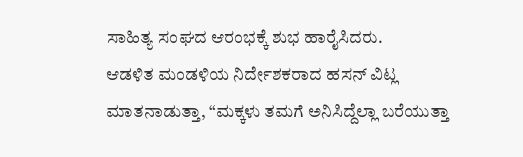ಸಾಹಿತ್ಯ ಸಂಘದ ಆರಂಭಕ್ಕೆ ಶುಭ ಹಾರೈಸಿದರು.
ಆಡಳಿತ ಮಂಡಳಿಯ ನಿರ್ದೇಶಕರಾದ ಹಸನ್ ವಿಟ್ಲ ಮಾತನಾಡುತ್ತಾ, “ಮಕ್ಕಳು ತಮಗೆ ಅನಿಸಿದ್ದೆಲ್ಲಾ ಬರೆಯುತ್ತಾ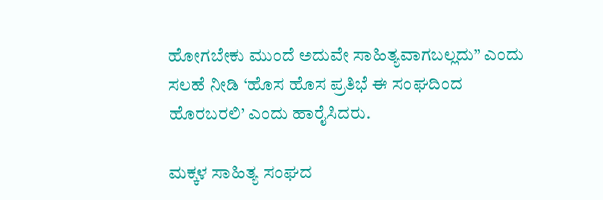ಹೋಗಬೇಕು ಮುಂದೆ ಅದುವೇ ಸಾಹಿತ್ಯವಾಗಬಲ್ಲದು” ಎಂದು ಸಲಹೆ ನೀಡಿ ‘ಹೊಸ ಹೊಸ ಪ್ರತಿಭೆ ಈ ಸಂಘದಿಂದ ಹೊರಬರಲಿ’ ಎಂದು ಹಾರೈಸಿದರು.

ಮಕ್ಕಳ ಸಾಹಿತ್ಯ ಸಂಘದ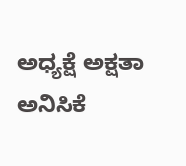ಅಧ್ಯಕ್ಷೆ ಅಕ್ಷತಾ ಅನಿಸಿಕೆ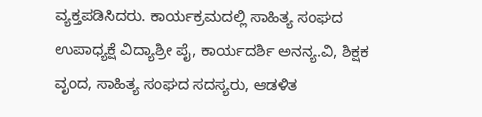ವ್ಯಕ್ತಪಡಿಸಿದರು. ಕಾರ್ಯಕ್ರಮದಲ್ಲಿ ಸಾಹಿತ್ಯ ಸಂಘದ ಉಪಾಧ್ಯಕ್ಷೆ ವಿದ್ಯಾಶ್ರೀ ಪೈ, ಕಾರ್ಯದರ್ಶಿ ಅನನ್ಯ.ವಿ, ಶಿಕ್ಷಕ ವೃಂದ, ಸಾಹಿತ್ಯ ಸಂಘದ ಸದಸ್ಯರು, ಆಡಳಿತ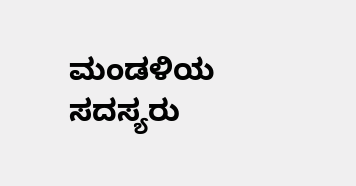ಮಂಡಳಿಯ ಸದಸ್ಯರು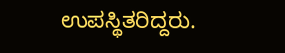ಉಪಸ್ಥಿತರಿದ್ದರು.